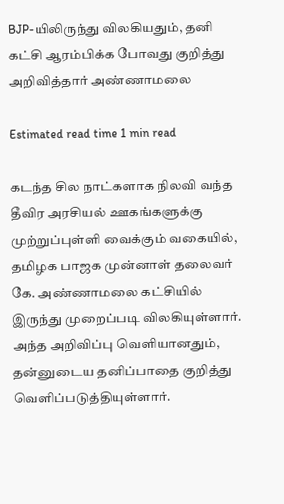BJP-யிலிருந்து விலகியதும், தனி கட்சி ஆரம்பிக்க போவது குறித்து அறிவித்தார் அண்ணாமலை

Estimated read time 1 min read

கடந்த சில நாட்களாக நிலவி வந்த தீவிர அரசியல் ஊகங்களுக்கு முற்றுப்புள்ளி வைக்கும் வகையில், தமிழக பாஜக முன்னாள் தலைவர் கே. அண்ணாமலை கட்சியில் இருந்து முறைப்படி விலகியுள்ளார்.
அந்த அறிவிப்பு வெளியானதும், தன்னுடைய தனிப்பாதை குறித்து வெளிப்படுத்தியுள்ளார்.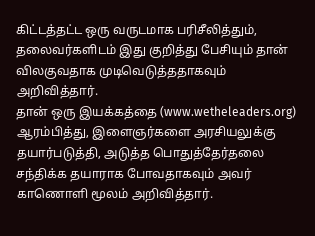கிட்டத்தட்ட ஒரு வருடமாக பரிசீலித்தும், தலைவர்களிடம் இது குறித்து பேசியும் தான் விலகுவதாக முடிவெடுத்ததாகவும் அறிவித்தார்.
தான் ஒரு இயக்கத்தை (www.wetheleaders.org) ஆரம்பித்து, இளைஞர்களை அரசியலுக்கு தயார்படுத்தி, அடுத்த பொதுத்தேர்தலை சந்திக்க தயாராக போவதாகவும் அவர் காணொளி மூலம் அறிவித்தார்.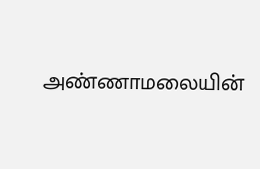அண்ணாமலையின்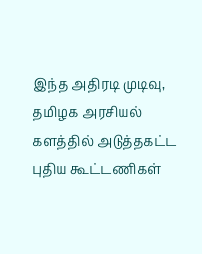இந்த அதிரடி முடிவு, தமிழக அரசியல் களத்தில் அடுத்தகட்ட புதிய கூட்டணிகள்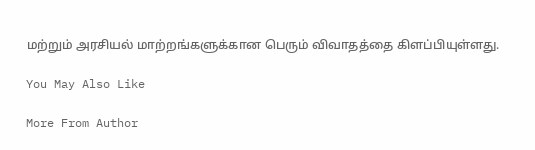மற்றும் அரசியல் மாற்றங்களுக்கான பெரும் விவாதத்தை கிளப்பியுள்ளது.

You May Also Like

More From Author